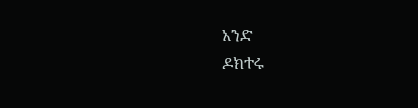አንድ
ዶክተሩ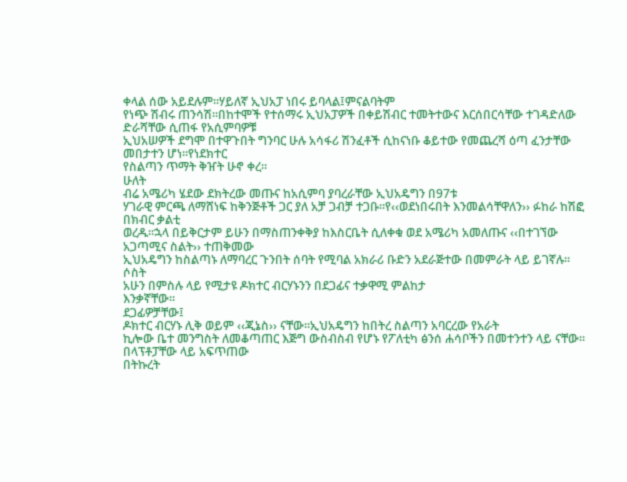ቀላል ሰው አይደሉም፡፡ሃይለኛ ኢህአፓ ነበሩ ይባላል፤ምናልባትም
የነጭ ሽብሩ ጠንሳሽ፡፡በከተሞች የተሰማሩ ኢህአፓዎች በቀይሽብር ተመትተውና እርሰበርሳቸው ተገዳድለው ድራሻቸው ሲጠፋ የአሲምባዎቹ
ኢህአሠዎች ደግሞ በተዋጉበት ግንባር ሁሉ አሳፋሪ ሽንፈቶች ሲከናነቡ ቆይተው የመጨረሻ ዕጣ ፈንታቸው መበታተን ሆነ፡፡የነደክተር
የስልጣን ጥማት ቅዠት ሁኖ ቀረ፡፡
ሁለት
ብሬ አሜሪካ ሄደው ደክትረው መጡና ከአሲምባ ያባረራቸው ኢህአዴግን በ97ቱ
ሃገራዊ ምርጫ ለማሸነፍ ከቅንጅቶች ጋር ያለ አቻ ጋብቻ ተጋቡ፡፡የ‹‹ወደነበሩበት እንመልሳቸዋለን›› ፉከራ ከሽፎ በክብር ቃልቲ
ወረዱ፡፡ኋላ በይቅርታም ይሁን በማስጠንቀቅያ ከእስርቤት ሲለቀቁ ወደ አሜሪካ አመለጡና ‹‹በተገኘው አጋጣሚና ስልት›› ተጠቅመው
ኢህአዴግን ከስልጣኑ ለማባረር ጉንበት ሰባት የሚባል አክራሪ ቡድን አደራጅተው በመምራት ላይ ይገኛሉ፡፡
ሶስት
አሁን በምስሉ ላይ የሚታዩ ዶክተር ብርሃኑንን በደጋፊና ተቃዋሚ ምልከታ
እንቃኛቸው፡፡
ደጋፊዎቻቸው፤
ዶክተር ብርሃኑ ሊቅ ወይም ‹‹ጂኔስ›› ናቸው፡፡ኢህአዴግን ከበትረ ስልጣን አባርረው የአራት
ኪሎው ቤተ መንግስት ለመቆጣጠር እጅግ ውስብስብ የሆኑ የፖለቲካ ፅንሰ ሐሳቦችን በመተንተን ላይ ናቸው፡፡በላፕቶፓቸው ላይ አፍጥጠው
በትኩረት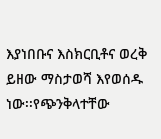እያነበቡና እስክርቢቶና ወረቅ ይዘው ማስታወሻ እየወሰዱ ነው፡፡የጭንቅላተቸው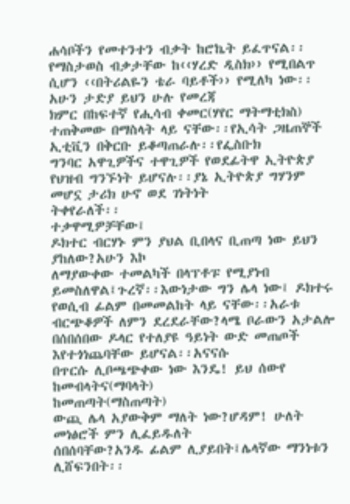ሐሳቦችን የመተንተን ብቃት ከሮኬት ይፈጥናል፡፡
የማስታወስ ብቃታቸው ከ‹‹ሃረድ ዲስክ›› የሚበልጥ ሲሆን ‹‹በትሪልዬን ቴራ ባይቶች›› የሚለካ ነው፡፡አሁን ታድያ ይህን ሁሉ የመረጃ
ክምር በከፍተኛ የሒሳብ ቀመር(ሃየር ማትማቲክስ) ተጠቅመው በማስላት ላይ ናቸው፡፡የኢሳት ጋዜጠኞች ኢቲቪን በቅርቡ ይቆጣጠራሉ፡፡የፌስቡክ
ግንባር አዋጊዎችና ተዋጊዎች የወደፊትዋ ኢትዮጵያ የህዝብ ግንኙነት ይሆናሉ፡፡ያኔ ኢትዮጵያ ግሃንም መሆኗ ታሪክ ሁኖ ወደ ገነትነት
ትቀየራለች፡፡
ተቃዋሚዎቻቸው፤
ዶክተር ብርሃኑ ምን ያህል ቢበላና ቢጠጣ ነው ይህን ያከለው?አሁን እኮ
ለማያውቀው ተመልካች በላፕቶፑ የሚያነብ ይመስለዋል፤ጉረኛ፡፡እውነታው ግን ሌላ ነው፤ ዶክተሩ የወሲብ ፊልም በመመልከት ላይ ናቸው፡፡አራቱ
ብርጭቆዎች ለምን ደረደራቸው?ላሜ ቦራውን አታልሎ በሰበሰበው ዶላር የተለያዩ ዓይነት ውድ መጠጦች እየተጎነጨባቸው ይሆናል፡፡አናናሱ
በጥርሱ ሊቦጫጭቀው ነው እንዴ! ይህ ሰውየ ከመብላትና(ማባላት)
ከመጠጣት(ማስጠጣት)
ውጪ ሌላ አያውቅም ማለት ነው?ሆዳም! ሁለት መነፅሮች ምን ሊፈይዱለት
ሰበሰባቸው?አንዱ ፊልም ሊያይበት፤ሌላኛው ማንነቱን ሊሸፍንበት፡፡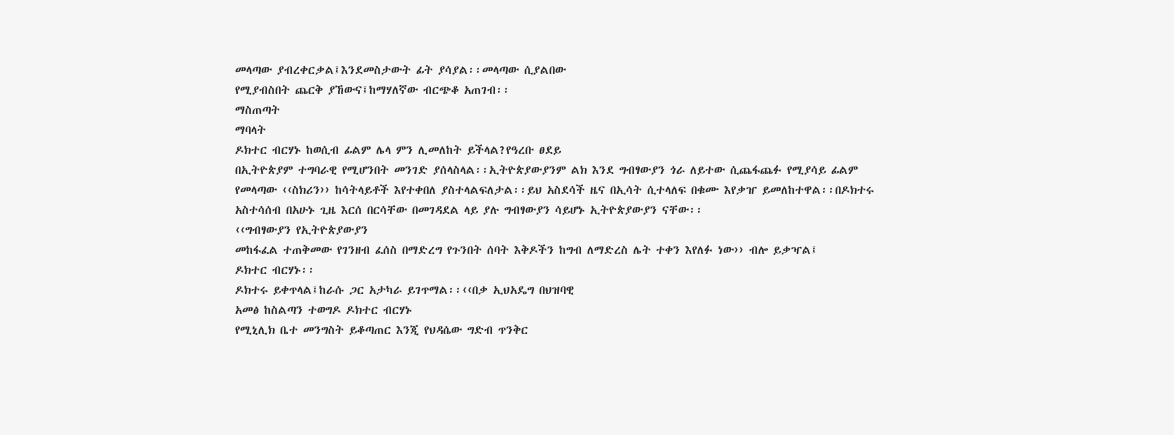መላጣው ያብረቀርቃል፤እንደመስታውት ፊት ያሳያል፡፡መላጣው ሲያልበው
የሚያብስበት ጨርቅ ያኸውና፤ከማሃለኛው ብርጭቆ አጠገብ፡፡
ማስጠጣት
ማባላት
ዶክተር ብርሃኑ ከወሲብ ፊልም ሌላ ምን ሊመለከት ይችላል?የዓረቡ ፀደይ
በኢትዮጵያም ተግባራዊ የሚሆንበት መንገድ ያሰላስላል፡፡ኢትዮጵያውያንም ልክ እንደ ግብፃውያን ጎራ ለይተው ሲጨፋጨፉ የሚያሳይ ፊልም
የመላጣው ‹‹ስክሪን›› ከሳትላይቶች እየተቀበለ ያስተላልፍለታል፡፡ይህ አስደሳች ዜና በኢሳት ሲተላለፍ በቁሙ እየቃዠ ይመለከተዋል፡፡በዶክተሩ
አስተሳሰብ በአሁኑ ጊዜ እርሰ በርሳቸው በመገዳደል ላይ ያሉ ግብፃውያን ሳይሆኑ ኢትዮጵያውያን ናቸው፡፡
‹‹ግብፃውያን የኢትዮጵያውያን
መከፋፈል ተጠቅመው የገንዘብ ፈሰስ በማድረግ የጉንበት ሰባት እቅዶችን ከግብ ለማድረስ ሌት ተቀን እየለፉ ነው›› ብሎ ይቃዣል፤
ዶክተር ብርሃኑ፡፡
ዶክተሩ ይቀጥላል፤ከራሱ ጋር አታካራ ይገጥማል፡፡‹‹በቃ ኢህአዴግ በህዝባዊ
አመፅ ከስልጣን ተወግዶ ዶክተር ብርሃኑ
የሚኒሊክ ቤተ መንግስት ይቆጣጠር እንጂ የህዳሴው ግድብ ጥንቅር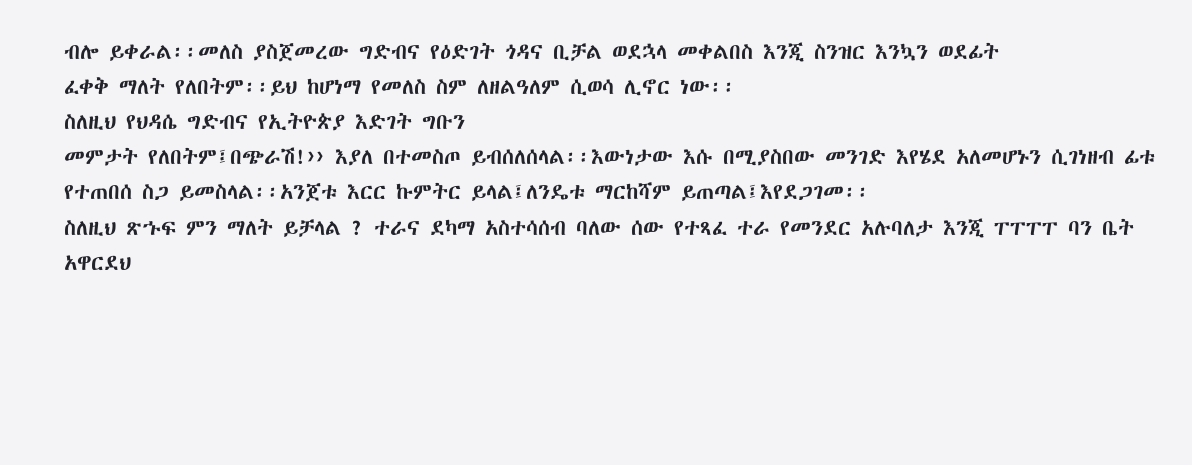ብሎ ይቀራል፡፡መለስ ያስጀመረው ግድብና የዕድገት ጎዳና ቢቻል ወደኋላ መቀልበስ እንጂ ስንዝር እንኳን ወደፊት
ፈቀቅ ማለት የለበትም፡፡ይህ ከሆነማ የመለስ ስም ለዘልዓለም ሲወሳ ሊኖር ነው፡፡
ስለዚህ የህዳሴ ግድብና የኢትዮጵያ እድገት ግቡን
መምታት የለበትም፤በጭራሽ!›› እያለ በተመስጦ ይብሰለሰላል፡፡እውነታው እሱ በሚያስበው መንገድ እየሄደ አለመሆኑን ሲገነዘብ ፊቱ
የተጠበሰ ስጋ ይመስላል፡፡አንጀቱ እርር ኩምትር ይላል፤ለንዴቱ ማርከሻም ይጠጣል፤እየደጋገመ፡፡
ስለዚህ ጽኁፍ ምን ማለት ይቻላል ? ተራና ደካማ አስተሳሰብ ባለው ሰው የተጻፈ ተራ የመንደር አሉባለታ እንጂ ፐፐፐፐ ባን ቤት አዋርደህ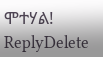ሞተሃል!
ReplyDelete